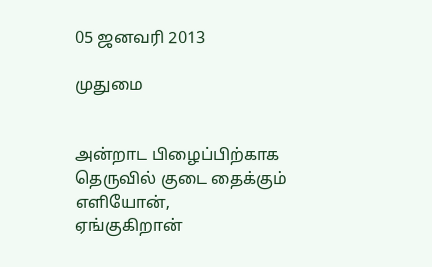05 ஜனவரி 2013

முதுமை


அன்றாட பிழைப்பிற்காக
தெருவில் குடை தைக்கும்
எளியோன்,
ஏங்குகிறான்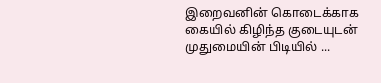இறைவனின் கொடைக்காக
கையில் கிழிந்த குடையுடன்
முதுமையின் பிடியில் ...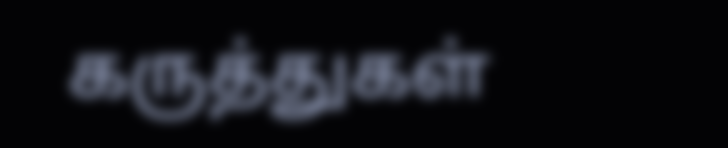கருத்துகள்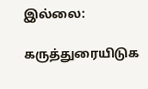இல்லை:

கருத்துரையிடுக